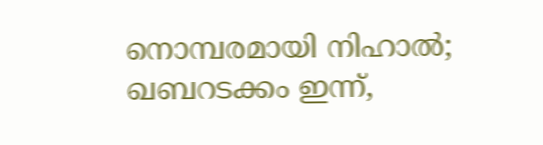നൊമ്പരമായി നിഹാൽ; ഖബറടക്കം ഇന്ന്,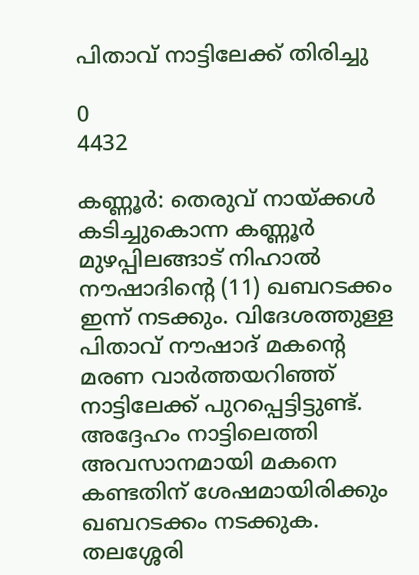പിതാവ് നാട്ടിലേക്ക് തിരിച്ചു

0
4432

കണ്ണൂർ: തെരുവ് നായ്ക്കള്‍ കടിച്ചുകൊന്ന കണ്ണൂര്‍ മുഴപ്പിലങ്ങാട് നിഹാല്‍ നൗഷാദിന്‍റെ (11) ഖബറടക്കം ഇന്ന് നടക്കും. വിദേശത്തുള്ള പിതാവ് നൗഷാദ് മകന്‍റെ മരണ വാർത്തയറിഞ്ഞ് നാട്ടിലേക്ക് പുറപ്പെട്ടിട്ടുണ്ട്. അദ്ദേഹം നാട്ടിലെത്തി അവസാനമായി മകനെ കണ്ടതിന് ശേഷമായിരിക്കും ഖബറടക്കം നടക്കുക. തലശ്ശേരി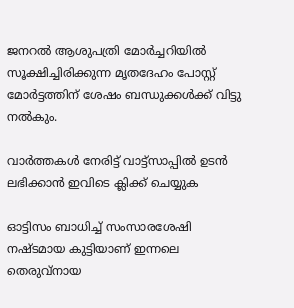ജനറല്‍ ആശുപത്രി മോര്‍ച്ചറിയില്‍ സൂക്ഷിച്ചിരിക്കുന്ന മൃതദേഹം പോസ്റ്റ് മോര്‍ട്ടത്തിന് ശേഷം ബന്ധുക്കള്‍ക്ക് വിട്ടു നല്‍കും.

വാർത്തകൾ നേരിട്ട് വാട്ട്സാപ്പിൽ ഉടൻ ലഭിക്കാൻ ഇവിടെ ക്ലിക്ക് ചെയ്യുക

ഓട്ടിസം ബാധിച്ച് സംസാരശേഷി നഷ്ടമായ കുട്ടിയാണ് ഇന്നലെ തെരുവ്‌നായ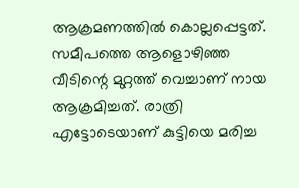ആക്രമണത്തിൽ കൊല്ലപ്പെട്ടത്. സമീപത്തെ ആളൊഴിഞ്ഞ വീടിന്റെ മുറ്റത്ത് വെച്ചാണ് നായ ആക്രമിച്ചത്. രാത്രി എട്ടോടെയാണ് കുട്ടിയെ മരിച്ച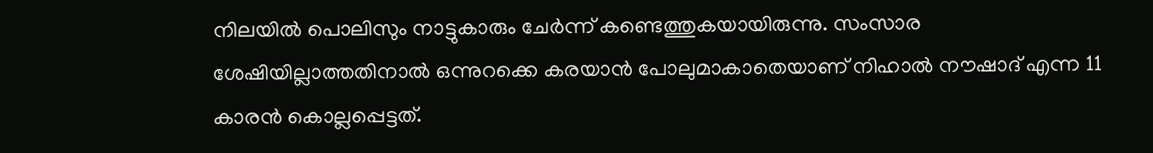നിലയിൽ പൊലിസും നാട്ടുകാരും ചേർന്ന് കണ്ടെത്തുകയായിരുന്നു. സംസാര ശേഷിയില്ലാത്തതിനാൽ ഒന്നുറക്കെ കരയാൻ പോലുമാകാതെയാണ് നിഹാൽ നൗഷാദ് എന്ന 11 കാരൻ കൊല്ലപ്പെട്ടത്.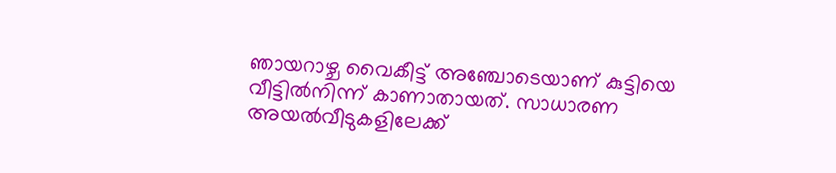ഞായറാഴ്ച വൈകീട്ട് അഞ്ചോടെയാണ് കുട്ടിയെ വീട്ടിൽനിന്ന് കാണാതായത്. സാധാരണ അയൽവീടുകളിലേക്ക്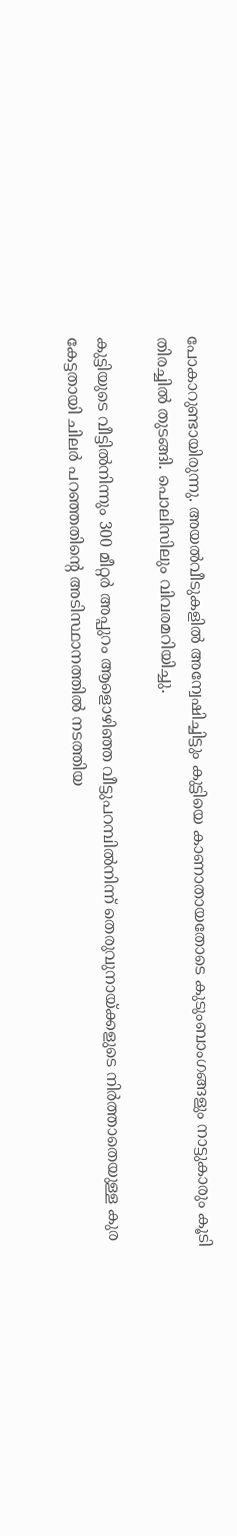പോകാറുണ്ടായിരുന്നു. അയൽവീടുകളിൽ അന്വേഷിച്ചിട്ടും കുട്ടിയെ കാണാതായതോടെ കുടുംബാംഗങ്ങളും നാട്ടുകാരും കൂടി തിരച്ചിൽ തുടങ്ങി. പൊലിസിലും വിവരമറിയിച്ചു.

കുട്ടിയുടെ വീട്ടിൽനിന്നും 300 മീറ്റർ അപ്പുറം ആളൊഴിഞ്ഞ വീട്ടുപറമ്പിൽനിന്ന് തെരുവുനായ്ക്കളുടെ നിർത്താതെയുള്ള കുര കേട്ടതായി ചിലർ പറഞ്ഞതിന്റെ അടിസ്ഥാനത്തിൽ നടത്തിയ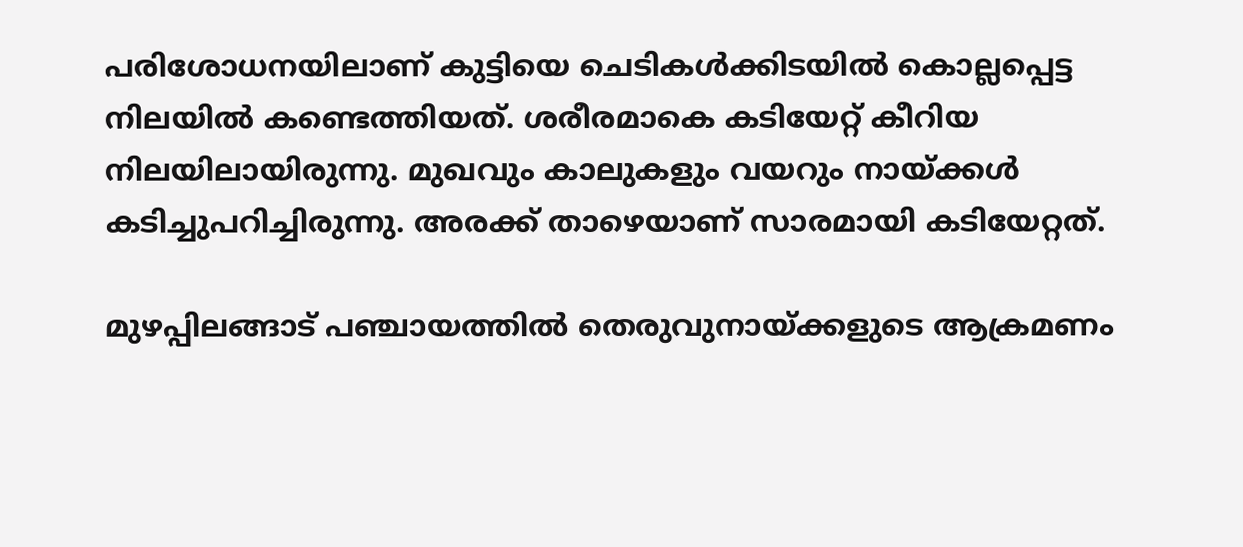പരിശോധനയിലാണ് കുട്ടിയെ ചെടികൾക്കിടയിൽ കൊല്ലപ്പെട്ട നിലയിൽ കണ്ടെത്തിയത്. ശരീരമാകെ കടിയേറ്റ് കീറിയ നിലയിലായിരുന്നു. മുഖവും കാലുകളും വയറും നായ്ക്കൾ കടിച്ചുപറിച്ചിരുന്നു. അരക്ക് താഴെയാണ് സാരമായി കടിയേറ്റത്.

മുഴപ്പിലങ്ങാട് പഞ്ചായത്തിൽ തെരുവുനായ്ക്കളുടെ ആക്രമണം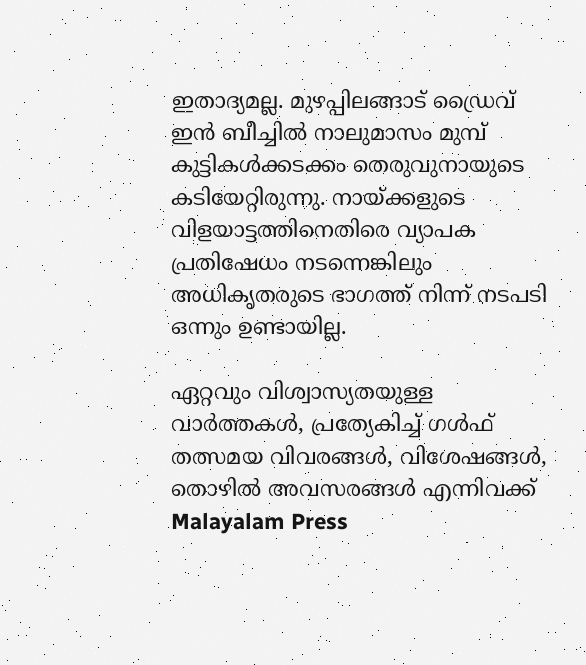ഇതാദ്യമല്ല. മുഴപ്പിലങ്ങാട് ഡ്രൈവ് ഇൻ ബീച്ചിൽ നാലുമാസം മുമ്പ് കുട്ടികൾക്കടക്കം തെരുവുനായുടെ കടിയേറ്റിരുന്നു. നായ്ക്കളുടെ വിളയാട്ടത്തിനെതിരെ വ്യാപക പ്രതിഷേധം നടന്നെങ്കിലും അധികൃതരുടെ ഭാഗത്ത് നിന്ന് നടപടി ഒന്നും ഉണ്ടായില്ല.

ഏറ്റവും വിശ്വാസ്യതയുള്ള വാർത്തകള്‍, പ്രത്യേകിച്ച് ഗൾഫ് തത്സമയ വിവരങ്ങൾ, വിശേഷങ്ങൾ, തൊഴിൽ അവസരങ്ങൾ എന്നിവക്ക് Malayalam Press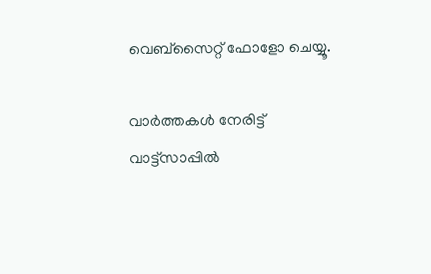വെബ്സൈറ്റ് ഫോളോ ചെയ്യൂ.

വാർത്തകൾ നേരിട്ട് വാട്ട്സാപ്പിൽ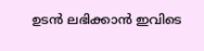ഉടൻ ലഭിക്കാൻ ഇവിടെ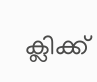ക്ലിക്ക്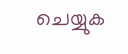ചെയ്യുക